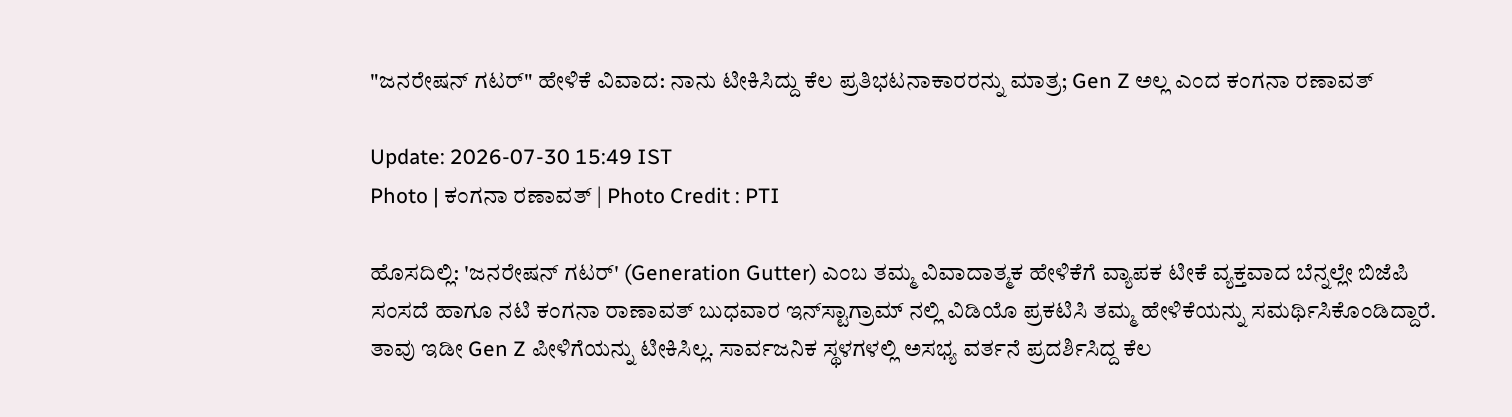"ಜನರೇಷನ್ ಗಟರ್" ಹೇಳಿಕೆ ವಿವಾದ: ನಾನು ಟೀಕಿಸಿದ್ದು ಕೆಲ ಪ್ರತಿಭಟನಾಕಾರರನ್ನು ಮಾತ್ರ; Gen Z ಅಲ್ಲ ಎಂದ ಕಂಗನಾ ರಣಾವತ್

Update: 2026-07-30 15:49 IST
Photo | ಕಂಗನಾ ರಣಾವತ್ | Photo Credit : PTI

ಹೊಸದಿಲ್ಲಿ: 'ಜನರೇಷನ್ ಗಟರ್' (Generation Gutter) ಎಂಬ ತಮ್ಮ ವಿವಾದಾತ್ಮಕ ಹೇಳಿಕೆಗೆ ವ್ಯಾಪಕ ಟೀಕೆ ವ್ಯಕ್ತವಾದ ಬೆನ್ನಲ್ಲೇ ಬಿಜೆಪಿ ಸಂಸದೆ ಹಾಗೂ ನಟಿ ಕಂಗನಾ ರಾಣಾವತ್ ಬುಧವಾರ ಇನ್‌ಸ್ಟಾಗ್ರಾಮ್‌ ನಲ್ಲಿ ವಿಡಿಯೊ ಪ್ರಕಟಿಸಿ ತಮ್ಮ ಹೇಳಿಕೆಯನ್ನು ಸಮರ್ಥಿಸಿಕೊಂಡಿದ್ದಾರೆ. ತಾವು ಇಡೀ Gen Z ಪೀಳಿಗೆಯನ್ನು ಟೀಕಿಸಿಲ್ಲ. ಸಾರ್ವಜನಿಕ ಸ್ಥಳಗಳಲ್ಲಿ ಅಸಭ್ಯ ವರ್ತನೆ ಪ್ರದರ್ಶಿಸಿದ್ದ ಕೆಲ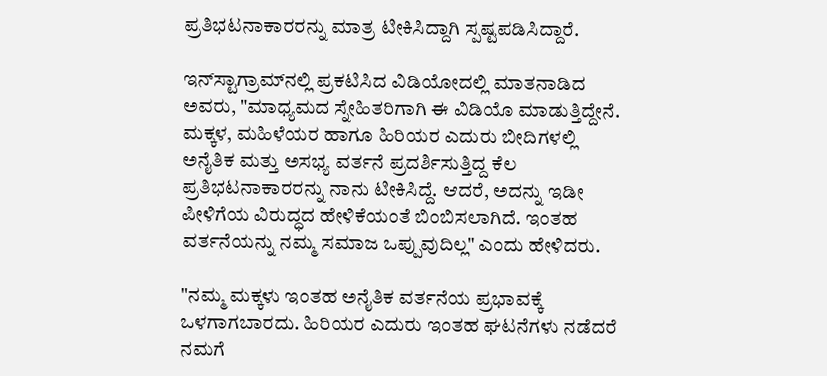ಪ್ರತಿಭಟನಾಕಾರರನ್ನು ಮಾತ್ರ ಟೀಕಿಸಿದ್ದಾಗಿ ಸ್ಪಷ್ಟಪಡಿಸಿದ್ದಾರೆ.

ಇನ್‌ಸ್ಟಾಗ್ರಾಮ್‌ನಲ್ಲಿ ಪ್ರಕಟಿಸಿದ ವಿಡಿಯೋದಲ್ಲಿ ಮಾತನಾಡಿದ ಅವರು, "ಮಾಧ್ಯಮದ ಸ್ನೇಹಿತರಿಗಾಗಿ ಈ ವಿಡಿಯೊ ಮಾಡುತ್ತಿದ್ದೇನೆ. ಮಕ್ಕಳ, ಮಹಿಳೆಯರ ಹಾಗೂ ಹಿರಿಯರ ಎದುರು ಬೀದಿಗಳಲ್ಲಿ ಅನೈತಿಕ ಮತ್ತು ಅಸಭ್ಯ ವರ್ತನೆ ಪ್ರದರ್ಶಿಸುತ್ತಿದ್ದ ಕೆಲ ಪ್ರತಿಭಟನಾಕಾರರನ್ನು ನಾನು ಟೀಕಿಸಿದ್ದೆ. ಆದರೆ, ಅದನ್ನು ಇಡೀ ಪೀಳಿಗೆಯ ವಿರುದ್ಧದ ಹೇಳಿಕೆಯಂತೆ ಬಿಂಬಿಸಲಾಗಿದೆ. ಇಂತಹ ವರ್ತನೆಯನ್ನು ನಮ್ಮ ಸಮಾಜ ಒಪ್ಪುವುದಿಲ್ಲ" ಎಂದು ಹೇಳಿದರು.

"ನಮ್ಮ ಮಕ್ಕಳು ಇಂತಹ ಅನೈತಿಕ ವರ್ತನೆಯ ಪ್ರಭಾವಕ್ಕೆ ಒಳಗಾಗಬಾರದು. ಹಿರಿಯರ ಎದುರು ಇಂತಹ ಘಟನೆಗಳು ನಡೆದರೆ ನಮಗೆ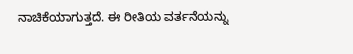ನಾಚಿಕೆಯಾಗುತ್ತದೆ. ಈ ರೀತಿಯ ವರ್ತನೆಯನ್ನು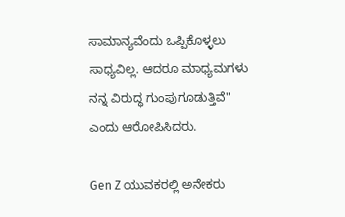ಸಾಮಾನ್ಯವೆಂದು ಒಪ್ಪಿಕೊಳ್ಳಲು ಸಾಧ್ಯವಿಲ್ಲ. ಆದರೂ ಮಾಧ್ಯಮಗಳು ನನ್ನ ವಿರುದ್ಧ ಗುಂಪುಗೂಡುತ್ತಿವೆ" ಎಂದು ಆರೋಪಿಸಿದರು.

Gen Z ಯುವಕರಲ್ಲಿ ಅನೇಕರು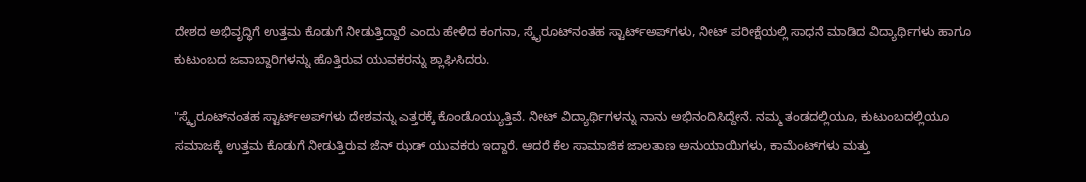ದೇಶದ ಅಭಿವೃದ್ಧಿಗೆ ಉತ್ತಮ ಕೊಡುಗೆ ನೀಡುತ್ತಿದ್ದಾರೆ ಎಂದು ಹೇಳಿದ ಕಂಗನಾ, ಸ್ಕೈರೂಟ್‌ನಂತಹ ಸ್ಟಾರ್ಟ್‌ಅಪ್‌ಗಳು, ನೀಟ್ ಪರೀಕ್ಷೆಯಲ್ಲಿ ಸಾಧನೆ ಮಾಡಿದ ವಿದ್ಯಾರ್ಥಿಗಳು ಹಾಗೂ ಕುಟುಂಬದ ಜವಾಬ್ದಾರಿಗಳನ್ನು ಹೊತ್ತಿರುವ ಯುವಕರನ್ನು ಶ್ಲಾಘಿಸಿದರು.

"ಸ್ಕೈರೂಟ್‌ನಂತಹ ಸ್ಟಾರ್ಟ್‌ಅಪ್‌ಗಳು ದೇಶವನ್ನು ಎತ್ತರಕ್ಕೆ ಕೊಂಡೊಯ್ಯುತ್ತಿವೆ. ನೀಟ್ ವಿದ್ಯಾರ್ಥಿಗಳನ್ನು ನಾನು ಅಭಿನಂದಿಸಿದ್ದೇನೆ. ನಮ್ಮ ತಂಡದಲ್ಲಿಯೂ, ಕುಟುಂಬದಲ್ಲಿಯೂ ಸಮಾಜಕ್ಕೆ ಉತ್ತಮ ಕೊಡುಗೆ ನೀಡುತ್ತಿರುವ ಜೆನ್ ಝಡ್ ಯುವಕರು ಇದ್ದಾರೆ. ಆದರೆ ಕೆಲ ಸಾಮಾಜಿಕ ಜಾಲತಾಣ ಅನುಯಾಯಿಗಳು, ಕಾಮೆಂಟ್‌ಗಳು ಮತ್ತು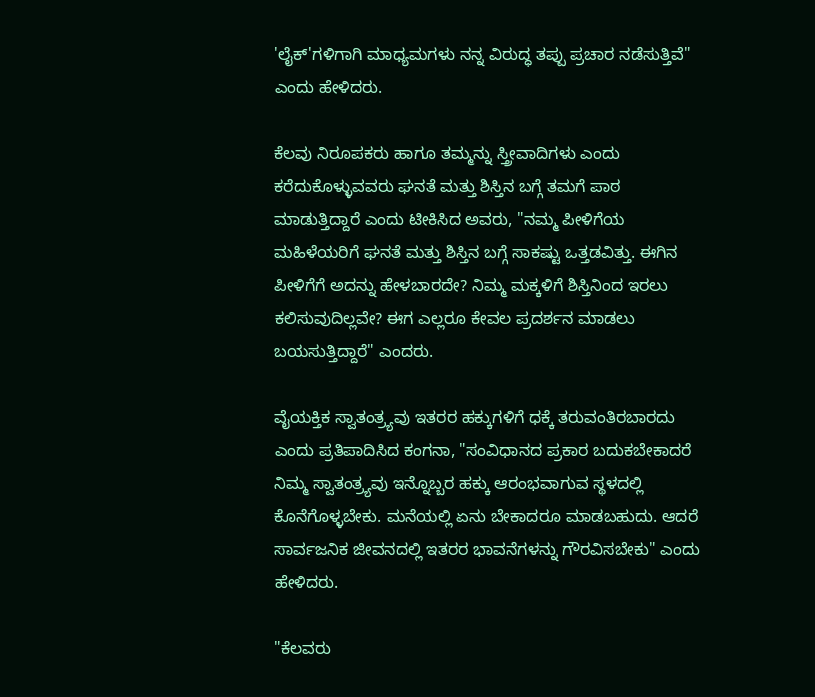'ಲೈಕ್'ಗಳಿಗಾಗಿ ಮಾಧ್ಯಮಗಳು ನನ್ನ ವಿರುದ್ಧ ತಪ್ಪು ಪ್ರಚಾರ ನಡೆಸುತ್ತಿವೆ" ಎಂದು ಹೇಳಿದರು.

ಕೆಲವು ನಿರೂಪಕರು ಹಾಗೂ ತಮ್ಮನ್ನು ಸ್ತ್ರೀವಾದಿಗಳು ಎಂದು ಕರೆದುಕೊಳ್ಳುವವರು ಘನತೆ ಮತ್ತು ಶಿಸ್ತಿನ ಬಗ್ಗೆ ತಮಗೆ ಪಾಠ ಮಾಡುತ್ತಿದ್ದಾರೆ ಎಂದು ಟೀಕಿಸಿದ ಅವರು, "ನಮ್ಮ ಪೀಳಿಗೆಯ ಮಹಿಳೆಯರಿಗೆ ಘನತೆ ಮತ್ತು ಶಿಸ್ತಿನ ಬಗ್ಗೆ ಸಾಕಷ್ಟು ಒತ್ತಡವಿತ್ತು. ಈಗಿನ ಪೀಳಿಗೆಗೆ ಅದನ್ನು ಹೇಳಬಾರದೇ? ನಿಮ್ಮ ಮಕ್ಕಳಿಗೆ ಶಿಸ್ತಿನಿಂದ ಇರಲು ಕಲಿಸುವುದಿಲ್ಲವೇ? ಈಗ ಎಲ್ಲರೂ ಕೇವಲ ಪ್ರದರ್ಶನ ಮಾಡಲು ಬಯಸುತ್ತಿದ್ದಾರೆ" ಎಂದರು.

ವೈಯಕ್ತಿಕ ಸ್ವಾತಂತ್ರ್ಯವು ಇತರರ ಹಕ್ಕುಗಳಿಗೆ ಧಕ್ಕೆ ತರುವಂತಿರಬಾರದು ಎಂದು ಪ್ರತಿಪಾದಿಸಿದ ಕಂಗನಾ, "ಸಂವಿಧಾನದ ಪ್ರಕಾರ ಬದುಕಬೇಕಾದರೆ ನಿಮ್ಮ ಸ್ವಾತಂತ್ರ್ಯವು ಇನ್ನೊಬ್ಬರ ಹಕ್ಕು ಆರಂಭವಾಗುವ ಸ್ಥಳದಲ್ಲಿ ಕೊನೆಗೊಳ್ಳಬೇಕು. ಮನೆಯಲ್ಲಿ ಏನು ಬೇಕಾದರೂ ಮಾಡಬಹುದು. ಆದರೆ ಸಾರ್ವಜನಿಕ ಜೀವನದಲ್ಲಿ ಇತರರ ಭಾವನೆಗಳನ್ನು ಗೌರವಿಸಬೇಕು" ಎಂದು ಹೇಳಿದರು.

"ಕೆಲವರು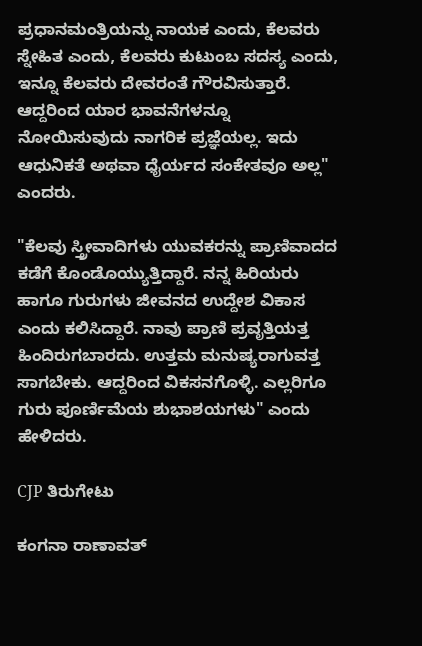ಪ್ರಧಾನಮಂತ್ರಿಯನ್ನು ನಾಯಕ ಎಂದು, ಕೆಲವರು ಸ್ನೇಹಿತ ಎಂದು, ಕೆಲವರು ಕುಟುಂಬ ಸದಸ್ಯ ಎಂದು, ಇನ್ನೂ ಕೆಲವರು ದೇವರಂತೆ ಗೌರವಿಸುತ್ತಾರೆ. ಆದ್ದರಿಂದ ಯಾರ ಭಾವನೆಗಳನ್ನೂ ನೋಯಿಸುವುದು ನಾಗರಿಕ ಪ್ರಜ್ಞೆಯಲ್ಲ. ಇದು ಆಧುನಿಕತೆ ಅಥವಾ ಧೈರ್ಯದ ಸಂಕೇತವೂ ಅಲ್ಲ" ಎಂದರು.

"ಕೆಲವು ಸ್ತ್ರೀವಾದಿಗಳು ಯುವಕರನ್ನು ಪ್ರಾಣಿವಾದದ ಕಡೆಗೆ ಕೊಂಡೊಯ್ಯುತ್ತಿದ್ದಾರೆ. ನನ್ನ ಹಿರಿಯರು ಹಾಗೂ ಗುರುಗಳು ಜೀವನದ ಉದ್ದೇಶ ವಿಕಾಸ ಎಂದು ಕಲಿಸಿದ್ದಾರೆ. ನಾವು ಪ್ರಾಣಿ ಪ್ರವೃತ್ತಿಯತ್ತ ಹಿಂದಿರುಗಬಾರದು. ಉತ್ತಮ ಮನುಷ್ಯರಾಗುವತ್ತ ಸಾಗಬೇಕು. ಆದ್ದರಿಂದ ವಿಕಸನಗೊಳ್ಳಿ. ಎಲ್ಲರಿಗೂ ಗುರು ಪೂರ್ಣಿಮೆಯ ಶುಭಾಶಯಗಳು" ಎಂದು ಹೇಳಿದರು.

CJP ತಿರುಗೇಟು

ಕಂಗನಾ ರಾಣಾವತ್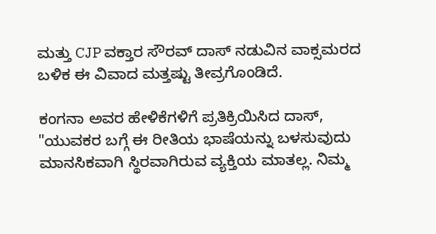ಮತ್ತು CJP ವಕ್ತಾರ ಸೌರವ್ ದಾಸ್ ನಡುವಿನ ವಾಕ್ಸಮರದ ಬಳಿಕ ಈ ವಿವಾದ ಮತ್ತಷ್ಟು ತೀವ್ರಗೊಂಡಿದೆ.

ಕಂಗನಾ ಅವರ ಹೇಳಿಕೆಗಳಿಗೆ ಪ್ರತಿಕ್ರಿಯಿಸಿದ ದಾಸ್, "ಯುವಕರ ಬಗ್ಗೆ ಈ ರೀತಿಯ ಭಾಷೆಯನ್ನು ಬಳಸುವುದು ಮಾನಸಿಕವಾಗಿ ಸ್ಥಿರವಾಗಿರುವ ವ್ಯಕ್ತಿಯ ಮಾತಲ್ಲ. ನಿಮ್ಮ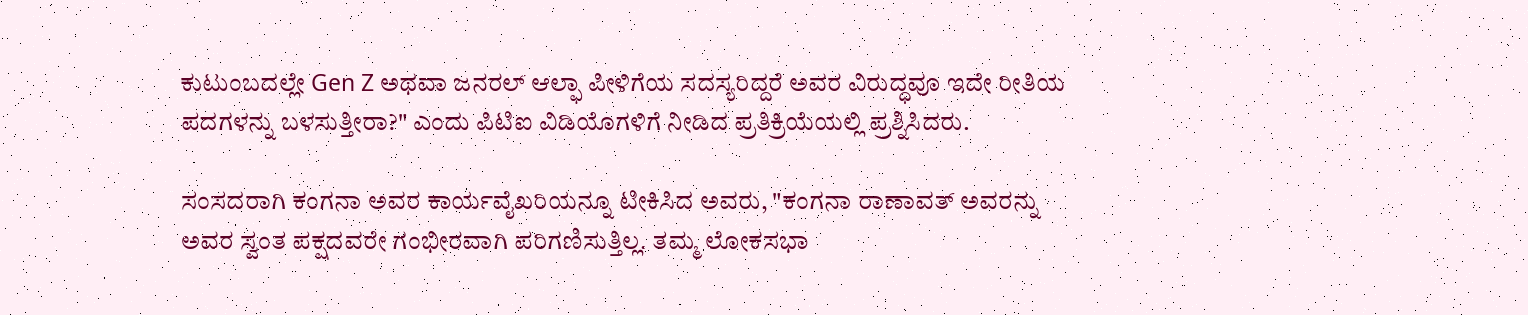ಕುಟುಂಬದಲ್ಲೇ Gen Z ಅಥವಾ ಜನರಲ್ ಆಲ್ಫಾ ಪೀಳಿಗೆಯ ಸದಸ್ಯರಿದ್ದರೆ ಅವರ ವಿರುದ್ಧವೂ ಇದೇ ರೀತಿಯ ಪದಗಳನ್ನು ಬಳಸುತ್ತೀರಾ?" ಎಂದು ಪಿಟಿಐ ವಿಡಿಯೊಗಳಿಗೆ ನೀಡಿದ ಪ್ರತಿಕ್ರಿಯೆಯಲ್ಲಿ ಪ್ರಶ್ನಿಸಿದರು.

ಸಂಸದರಾಗಿ ಕಂಗನಾ ಅವರ ಕಾರ್ಯವೈಖರಿಯನ್ನೂ ಟೀಕಿಸಿದ ಅವರು, "ಕಂಗನಾ ರಾಣಾವತ್ ಅವರನ್ನು ಅವರ ಸ್ವಂತ ಪಕ್ಷದವರೇ ಗಂಭೀರವಾಗಿ ಪರಿಗಣಿಸುತ್ತಿಲ್ಲ. ತಮ್ಮ ಲೋಕಸಭಾ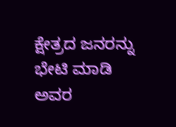ಕ್ಷೇತ್ರದ ಜನರನ್ನು ಭೇಟಿ ಮಾಡಿ ಅವರ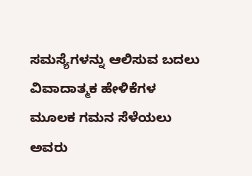ಸಮಸ್ಯೆಗಳನ್ನು ಆಲಿಸುವ ಬದಲು ವಿವಾದಾತ್ಮಕ ಹೇಳಿಕೆಗಳ ಮೂಲಕ ಗಮನ ಸೆಳೆಯಲು ಅವರು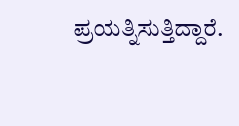ಪ್ರಯತ್ನಿಸುತ್ತಿದ್ದಾರೆ.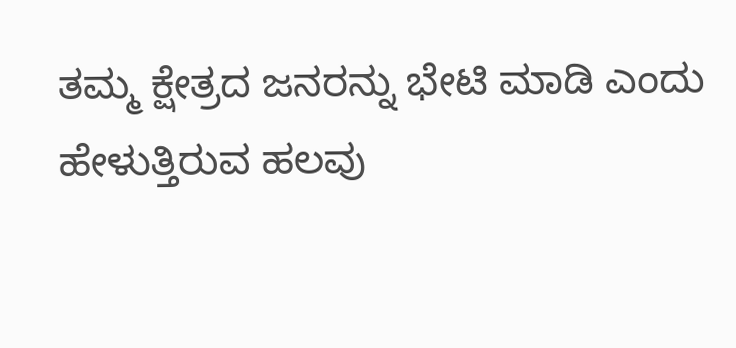ತಮ್ಮ ಕ್ಷೇತ್ರದ ಜನರನ್ನು ಭೇಟಿ ಮಾಡಿ ಎಂದು ಹೇಳುತ್ತಿರುವ ಹಲವು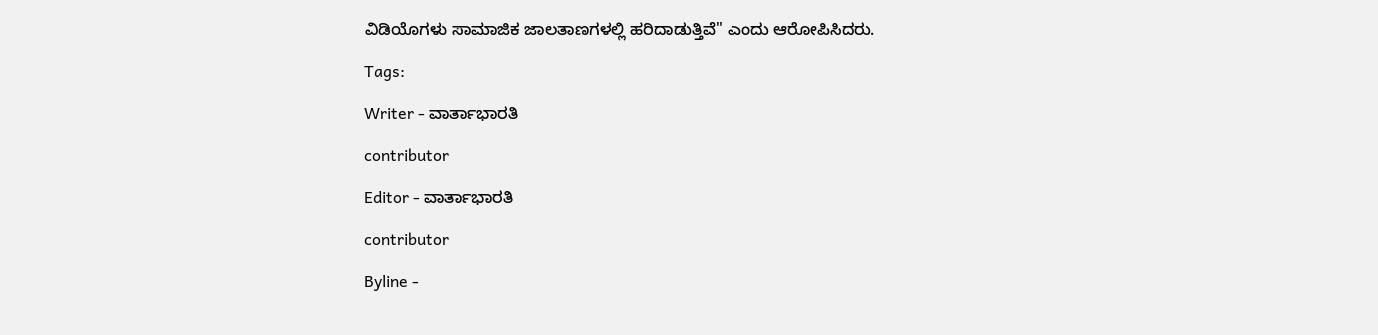ವಿಡಿಯೊಗಳು ಸಾಮಾಜಿಕ ಜಾಲತಾಣಗಳಲ್ಲಿ ಹರಿದಾಡುತ್ತಿವೆ" ಎಂದು ಆರೋಪಿಸಿದರು.

Tags:

Writer - ವಾರ್ತಾಭಾರತಿ

contributor

Editor - ವಾರ್ತಾಭಾರತಿ

contributor

Byline -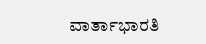ವಾರ್ತಾಭಾರತಿ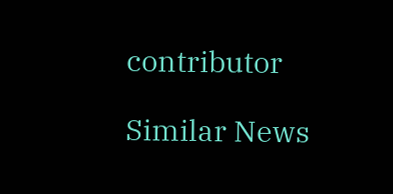contributor

Similar News